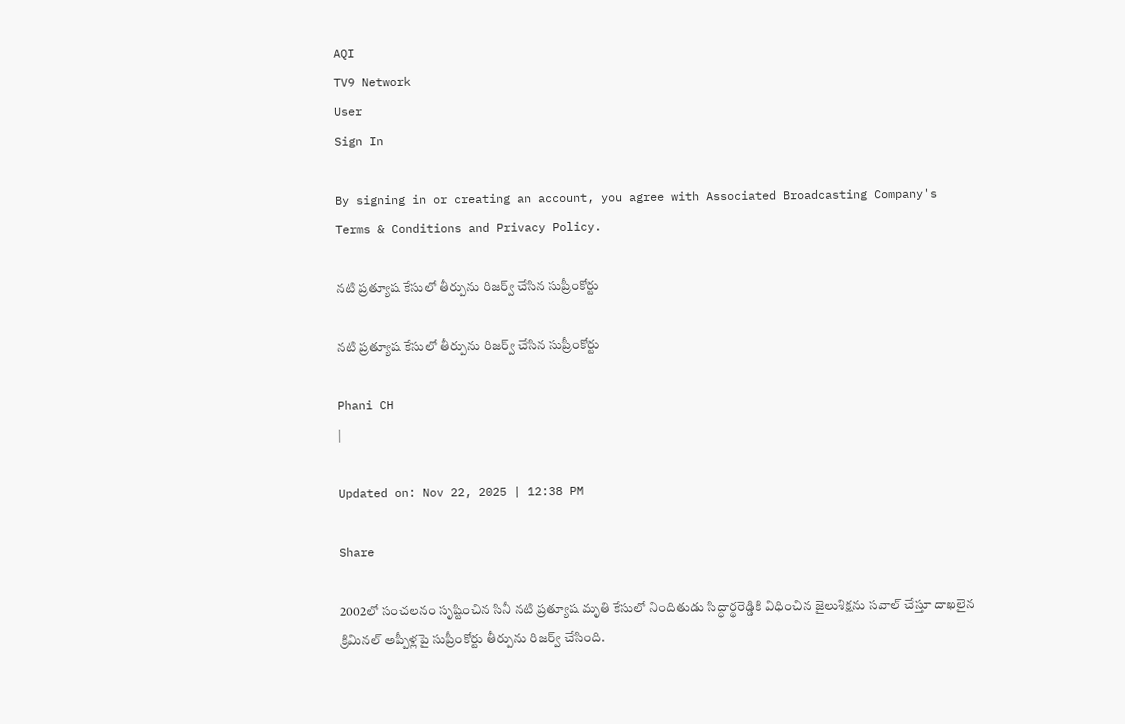AQI
TV9 Network
User
Sign In

By signing in or creating an account, you agree with Associated Broadcasting Company's Terms & Conditions and Privacy Policy.

నటి ప్రత్యూష కేసులో తీర్పును రిజర్వ్ చేసిన సుప్రీంకోర్టు

నటి ప్రత్యూష కేసులో తీర్పును రిజర్వ్ చేసిన సుప్రీంకోర్టు

Phani CH
|

Updated on: Nov 22, 2025 | 12:38 PM

Share

2002లో సంచలనం సృష్టించిన సినీ నటి ప్రత్యూష మృతి కేసులో నిందితుడు సిద్ధార్థరెడ్డికి విధించిన జైలుశిక్షను సవాల్ చేస్తూ దాఖలైన క్రిమినల్‌ అప్పీళ్లపై సుప్రీంకోర్టు తీర్పును రిజర్వ్ చేసింది.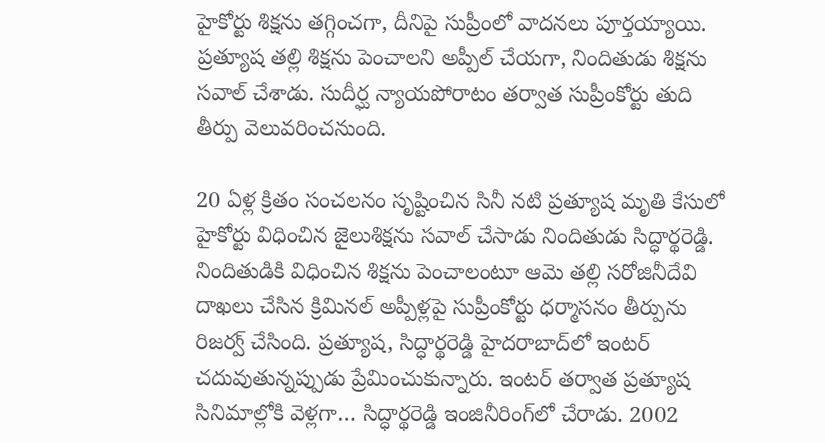హైకోర్టు శిక్షను తగ్గించగా, దీనిపై సుప్రీంలో వాదనలు పూర్తయ్యాయి. ప్రత్యూష తల్లి శిక్షను పెంచాలని అప్పీల్ చేయగా, నిందితుడు శిక్షను సవాల్ చేశాడు. సుదీర్ఘ న్యాయపోరాటం తర్వాత సుప్రీంకోర్టు తుది తీర్పు వెలువరించనుంది.

20 ఏళ్ల క్రితం సంచలనం సృష్టించిన సినీ నటి ప్రత్యూష మృతి కేసులో హైకోర్టు విధించిన జైలుశిక్షను సవాల్‌ చేసాడు నిందితుడు సిద్ధార్థరెడ్డి. నిందితుడికి విధించిన శిక్షను పెంచాలంటూ ఆమె తల్లి సరోజినీదేవి దాఖలు చేసిన క్రిమినల్‌ అప్పీళ్లపై సుప్రీంకోర్టు ధర్మాసనం తీర్పును రిజర్వ్‌ చేసింది. ప్రత్యూష, సిద్ధార్థరెడ్డి హైదరాబాద్‌లో ఇంటర్‌ చదువుతున్నప్పుడు ప్రేమించుకున్నారు. ఇంటర్‌ తర్వాత ప్రత్యూష సినిమాల్లోకి వెళ్లగా… సిద్ధార్థరెడ్డి ఇంజినీరింగ్‌లో చేరాడు. 2002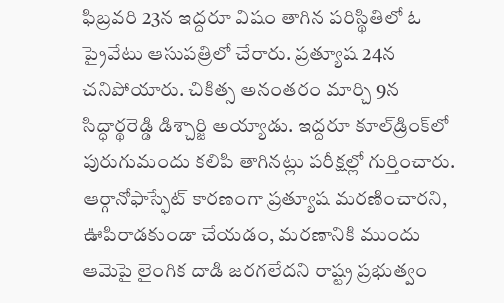ఫిబ్రవరి 23న ఇద్దరూ విషం తాగిన పరిస్థితిలో ఓ ప్రైవేటు ఆసుపత్రిలో చేరారు. ప్రత్యూష 24న చనిపోయారు. చికిత్స అనంతరం మార్చి 9న సిద్ధార్థరెడ్డి డిశ్చార్జి అయ్యాడు. ఇద్దరూ కూల్‌డ్రింక్‌లో పురుగుమందు కలిపి తాగినట్లు పరీక్షల్లో గుర్తించారు. ఆర్గానోఫాస్ఫేట్‌ కారణంగా ప్రత్యూష మరణించారని, ఊపిరాడకుండా చేయడం, మరణానికి ముందు ఆమెపై లైంగిక దాడి జరగలేదని రాష్ట్ర ప్రభుత్వం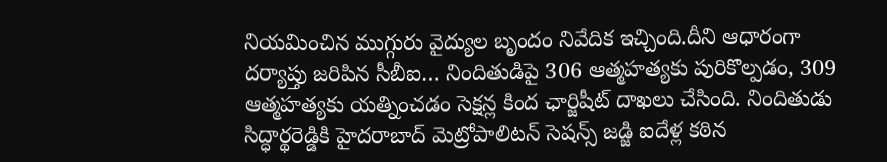నియమించిన ముగ్గురు వైద్యుల బృందం నివేదిక ఇచ్చింది.దీని ఆధారంగా దర్యాప్తు జరిపిన సీబీఐ… నిందితుడిపై 306 ఆత్మహత్యకు పురికొల్పడం, 309 ఆత్మహత్యకు యత్నించడం సెక్షన్ల కింద ఛార్జిషీట్‌ దాఖలు చేసింది. నిందితుడు సిద్ధార్థరెడ్డికి హైదరాబాద్‌ మెట్రోపాలిటన్‌ సెషన్స్‌ జడ్జి ఐదేళ్ల కఠిన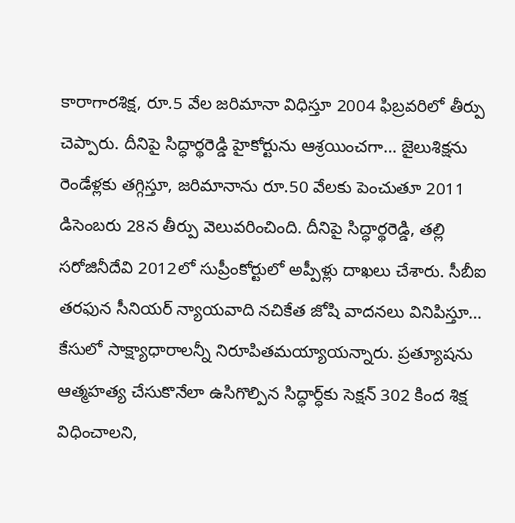కారాగారశిక్ష, రూ.5 వేల జరిమానా విధిస్తూ 2004 ఫిబ్రవరిలో తీర్పు చెప్పారు. దీనిపై సిద్ధార్థరెడ్డి హైకోర్టును ఆశ్రయించగా… జైలుశిక్షను రెండేళ్లకు తగ్గిస్తూ, జరిమానాను రూ.50 వేలకు పెంచుతూ 2011 డిసెంబరు 28న తీర్పు వెలువరించింది. దీనిపై సిద్ధార్థరెడ్డి, తల్లి సరోజినీదేవి 2012లో సుప్రీంకోర్టులో అప్పీళ్లు దాఖలు చేశారు. సీబీఐ తరఫున సీనియర్‌ న్యాయవాది నచికేత జోషి వాదనలు వినిపిస్తూ… కేసులో సాక్ష్యాధారాలన్నీ నిరూపితమయ్యాయన్నారు. ప్రత్యూషను ఆత్మహత్య చేసుకొనేలా ఉసిగొల్పిన సిద్ధార్ధ్‌కు సెక్షన్‌ 302 కింద శిక్ష విధించాలని,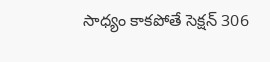సాధ్యం కాకపోతే సెక్షన్‌ 306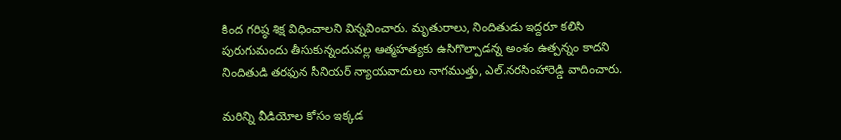కింద గరిష్ఠ శిక్ష విధించాలని విన్నవించారు. మృతురాలు, నిందితుడు ఇద్దరూ కలిసి పురుగుమందు తీసుకున్నందువల్ల ఆత్మహత్యకు ఉసిగొల్పాడన్న అంశం ఉత్పన్నం కాదని నిందితుడి తరఫున సీనియర్‌ న్యాయవాదులు నాగముత్తు, ఎల్‌.నరసింహారెడ్డి వాదించారు.

మరిన్ని వీడియోల కోసం ఇక్కడ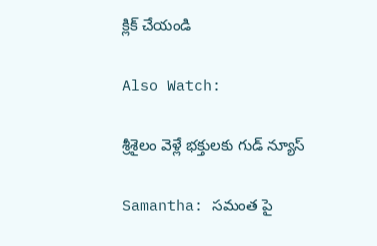క్లిక్ చేయండి

Also Watch:

శ్రీశైలం వెళ్లే భక్తులకు గుడ్‌ న్యూస్‌

Samantha: సమంత పై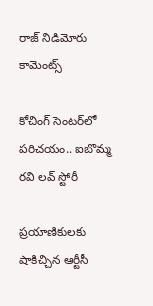రాజ్ నిడిమోరు కామెంట్స్‌

కోచింగ్‌ సెంటర్‌లో పరిచయం.. ఐబొమ్మ రవి లవ్‌ స్టోరీ

ప్రయాణికులకు షాకిచ్చిన ఆర్టీసీ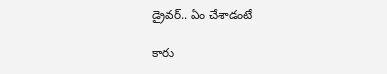డ్రైవర్‌.. ఏం చేశాడంటే

కారు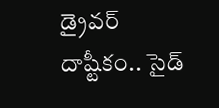డ్రైవర్‌ దాష్టీకం.. సైడ్‌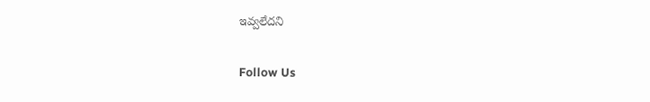ఇవ్వలేదని

Follow Us